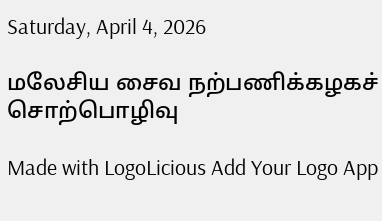Saturday, April 4, 2026

மலேசிய சைவ நற்பணிக்கழகச் சொற்பொழிவு

Made with LogoLicious Add Your Logo App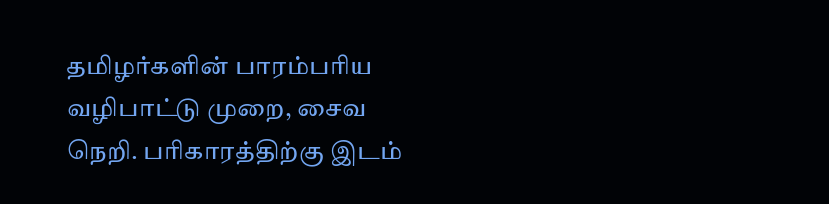தமிழர்களின் பாரம்பரிய வழிபாட்டு முறை, சைவ நெறி. பரிகாரத்திற்கு இடம்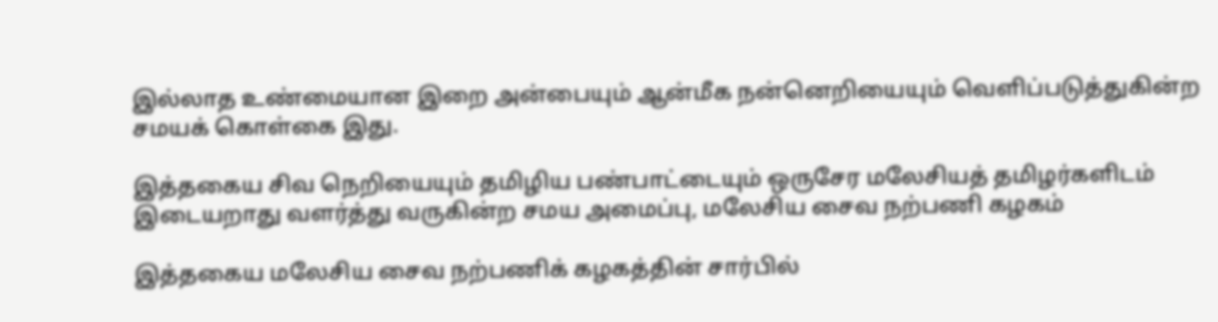இல்லாத உண்மையான இறை அன்பையும் ஆன்மீக நன்னெறியையும் வெளிப்படுத்துகின்ற சமயக் கொள்கை இது.

இத்தகைய சிவ நெறியையும் தமிழிய பண்பாட்டையும் ஒருசேர மலேசியத் தமிழர்களிடம் இடையறாது வளர்த்து வருகின்ற சமய அமைப்பு, மலேசிய சைவ நற்பணி கழகம்

இத்தகைய மலேசிய சைவ நற்பணிக் கழகத்தின் சார்பில்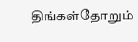திங்கள்தோறும்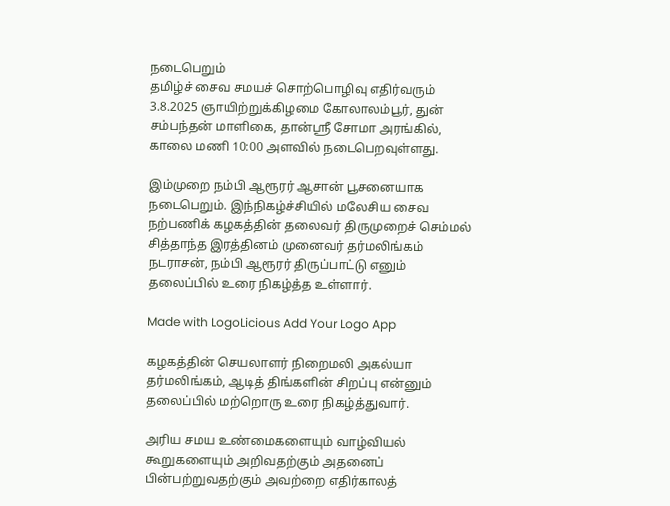நடைபெறும்
தமிழ்ச் சைவ சமயச் சொற்பொழிவு எதிர்வரும் 3.8.2025 ஞாயிற்றுக்கிழமை கோலாலம்பூர், துன் சம்பந்தன் மாளிகை, தான்ஸ்ரீ சோமா அரங்கில், காலை மணி 10:00 அளவில் நடைபெறவுள்ளது.

இம்முறை நம்பி ஆரூரர் ஆசான் பூசனையாக நடைபெறும். இந்நிகழ்ச்சியில் மலேசிய சைவ நற்பணிக் கழகத்தின் தலைவர் திருமுறைச் செம்மல் சித்தாந்த இரத்தினம் முனைவர் தர்மலிங்கம் நடராசன், நம்பி ஆரூரர் திருப்பாட்டு எனும் தலைப்பில் உரை நிகழ்த்த உள்ளார்.

Made with LogoLicious Add Your Logo App

கழகத்தின் செயலாளர் நிறைமலி அகல்யா தர்மலிங்கம், ஆடித் திங்களின் சிறப்பு என்னும் தலைப்பில் மற்றொரு உரை நிகழ்த்துவார்.

அரிய சமய உண்மைகளையும் வாழ்வியல் கூறுகளையும் அறிவதற்கும் அதனைப் பின்பற்றுவதற்கும் அவற்றை எதிர்காலத்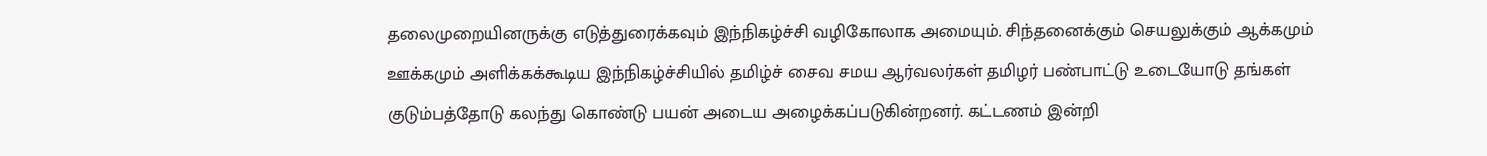தலைமுறையினருக்கு எடுத்துரைக்கவும் இந்நிகழ்ச்சி வழிகோலாக அமையும். சிந்தனைக்கும் செயலுக்கும் ஆக்கமும் ஊக்கமும் அளிக்கக்கூடிய இந்நிகழ்ச்சியில் தமிழ்ச் சைவ சமய ஆர்வலர்கள் தமிழர் பண்பாட்டு உடையோடு தங்கள் குடும்பத்தோடு கலந்து கொண்டு பயன் அடைய அழைக்கப்படுகின்றனர். கட்டணம் இன்றி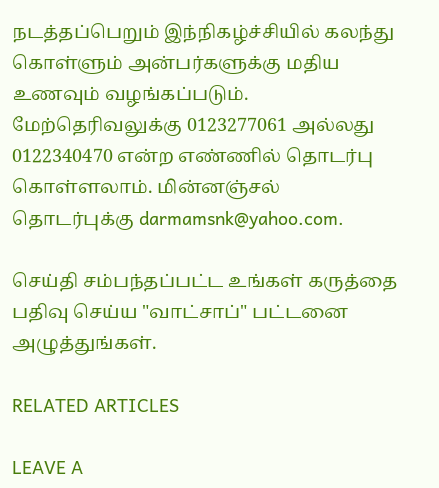நடத்தப்பெறும் இந்நிகழ்ச்சியில் கலந்து கொள்ளும் அன்பர்களுக்கு மதிய உணவும் வழங்கப்படும். மேற்தெரிவலுக்கு 0123277061 அல்லது 0122340470 என்ற எண்ணில் தொடர்பு கொள்ளலாம். மின்னஞ்சல் தொடர்புக்கு darmamsnk@yahoo.com.

செய்தி சம்பந்தப்பட்ட உங்கள் கருத்தை பதிவு செய்ய "வாட்சாப்" பட்டனை அழுத்துங்கள்.

RELATED ARTICLES

LEAVE A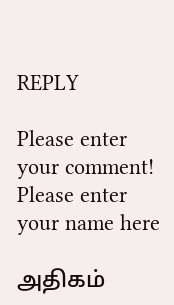REPLY

Please enter your comment!
Please enter your name here

அதிகம்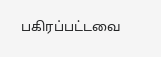பகிரப்பட்டவை